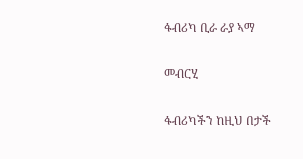ፋብሪካ ቢራ ራያ ኣማ

መብርሂ

ፋብሪካችን ከዚህ በታች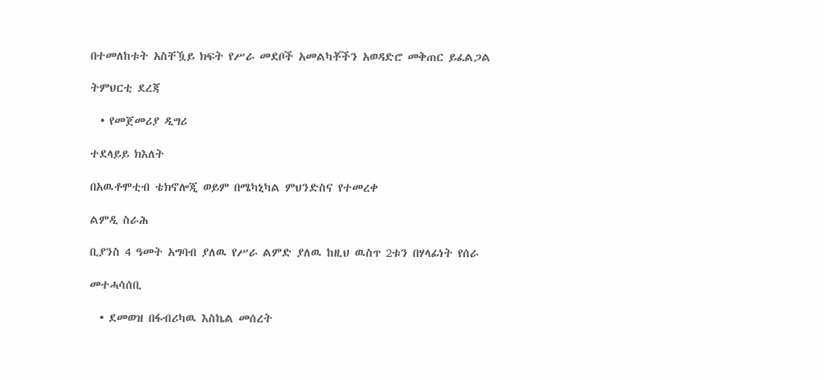በተመለከቱት አስቸዃይ ክፍት የሥራ መደቦች አመልካቾችን አወዳድሮ መቅጠር ይፈልጋል

ትምህርቲ ደረጃ

  • የመጀመሪያ ዲግሪ

ተደላይይ ክእለት

በአዉቶሞቲብ ቴክኖሎጂ ወይም በሜካኒካል ምህንድስና የተመረቀ

ልምዲ ስራሕ

ቢያንስ 4 ዓመት አግባብ ያለዉ የሥራ ልምድ ያለዉ ከዚህ ዉስጥ 2ቱን በሃላፊነት የሰራ

መተሓሳሰቢ

  • ደመወዝ በፋብሪካዉ እስኬል መሰረት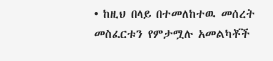• ከዚህ በላይ በተመለከተዉ መሰረት መስፈርቱን የምታሟሉ አመልካቾች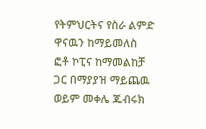የትምህርትና የስራ ልምድ ዋናዉን ከማይመለስ ፎቶ ኮፒና ከማመልከቻ ጋር በማያያዝ ማይጨዉ ወይም መቀሌ ጁብሩክ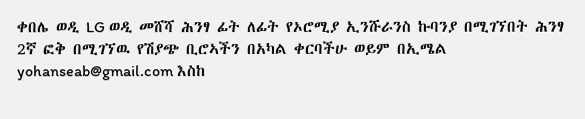ቀበሌ ወዲ LG ወዲ መሸሻ ሕንፃ ፊት ለፊት የኦሮሚያ ኢንሹራንስ ኩባንያ በሚገኘበት ሕንፃ 2ኛ ፎቅ በሚገኘዉ የሽያጭ ቢሮኣችን በአካል ቀርባችሁ ወይም በኢሜል yohanseab@gmail.com እስከ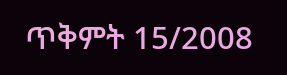ጥቅምት 15/2008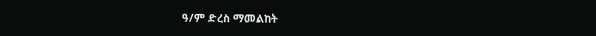ዓ/ም ድረስ ማመልከት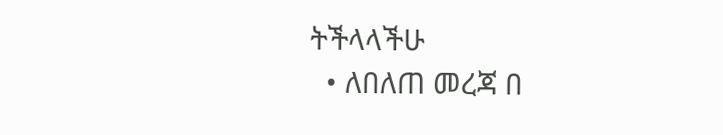ትችላላችሁ
  • ለበለጠ መረጃ በ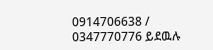0914706638 / 0347770776 ይደዉሉ